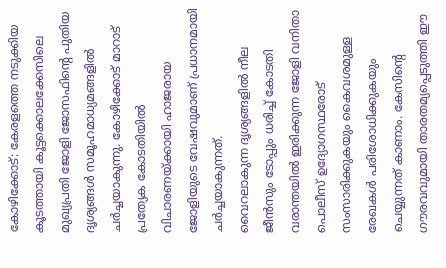കോഴിക്കോട്: കേരളത്തെ നടുക്കിയ കൂടത്തായി കൂട്ടക്കൊലക്കേസിലെ മുഖ്യപ്രതി ജോളി ജോസഫിന്റെ പുതിയ ദൃശ്യങ്ങൾ സമൂഹമാധ്യമങ്ങളിൽ ചർച്ചയാകുന്നു. കോഴിക്കോട് മാറാട് പ്രത്യേക കോടതിയിൽ വിചാരണയ്ക്കായി ഹാജരായ ജോളിയുടെ വേഷവുമാണ് പ്രധാനമായി ചർച്ചയാകുന്നത്.
വൈറലാകുന്ന ദൃശ്യങ്ങളിൽ നീല ജീൻസും ടോപ്പും ധരിച്ച് കോടതി വരാന്തയിൽ ഇരിക്കുന്ന ജോളി വനിതാ പൊലീസ് ഉദ്യോഗസ്ഥരോട് സംസാരിക്കുകയും കൈവശമുള്ള രേഖകൾ പരിശോധിക്കുകയും ചെയ്യുന്നത് കാണാം. കേസിന്റെ ഗൗരവവുമായി താരതമ്യപ്പെടുത്തി ഈ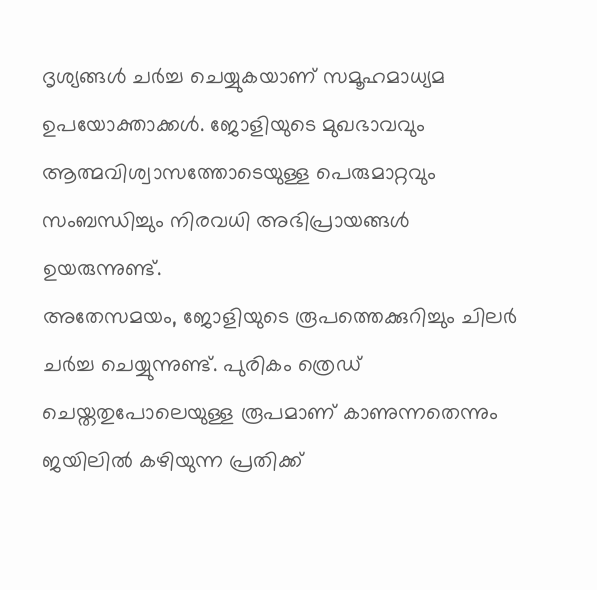ദൃശ്യങ്ങൾ ചർച്ച ചെയ്യുകയാണ് സമൂഹമാധ്യമ ഉപയോക്താക്കൾ. ജോളിയുടെ മുഖഭാവവും ആത്മവിശ്വാസത്തോടെയുള്ള പെരുമാറ്റവും സംബന്ധിച്ചും നിരവധി അഭിപ്രായങ്ങൾ ഉയരുന്നുണ്ട്.
അതേസമയം, ജോളിയുടെ രൂപത്തെക്കുറിച്ചും ചിലർ ചർച്ച ചെയ്യുന്നുണ്ട്. പുരികം ത്രെഡ് ചെയ്തതുപോലെയുള്ള രൂപമാണ് കാണുന്നതെന്നും ജയിലിൽ കഴിയുന്ന പ്രതിക്ക്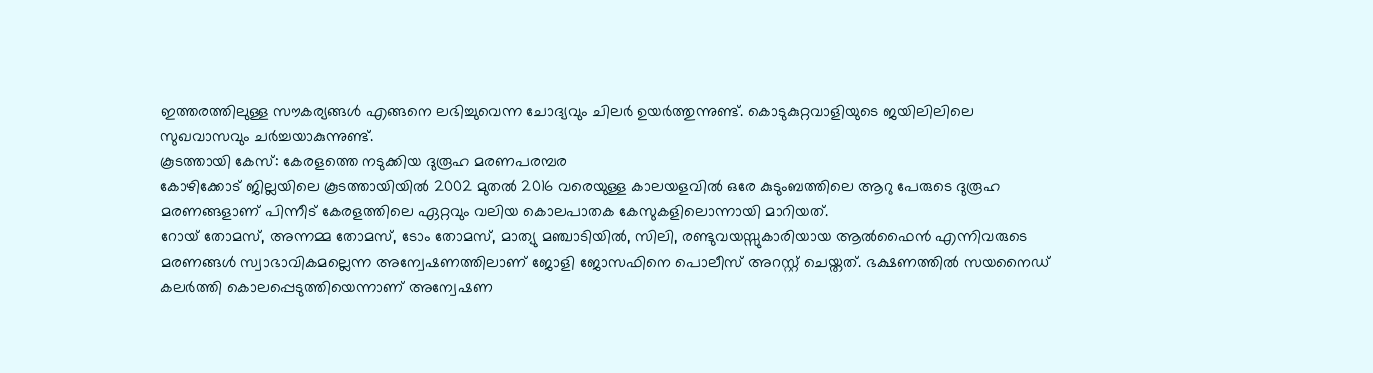ഇത്തരത്തിലുള്ള സൗകര്യങ്ങൾ എങ്ങനെ ലഭിച്ചുവെന്ന ചോദ്യവും ചിലർ ഉയർത്തുന്നുണ്ട്. കൊടുകുറ്റവാളിയുടെ ജയിലിലിലെ സുഖവാസവും ചർച്ചയാകുന്നുണ്ട്.
കൂടത്തായി കേസ്: കേരളത്തെ നടുക്കിയ ദുരൂഹ മരണപരമ്പര
കോഴിക്കോട് ജില്ലയിലെ കൂടത്തായിയിൽ 2002 മുതൽ 2016 വരെയുള്ള കാലയളവിൽ ഒരേ കുടുംബത്തിലെ ആറു പേരുടെ ദുരൂഹ മരണങ്ങളാണ് പിന്നീട് കേരളത്തിലെ ഏറ്റവും വലിയ കൊലപാതക കേസുകളിലൊന്നായി മാറിയത്.
റോയ് തോമസ്, അന്നമ്മ തോമസ്, ടോം തോമസ്, മാത്യു മഞ്ചാടിയിൽ, സിലി, രണ്ടുവയസ്സുകാരിയായ ആൽഫൈൻ എന്നിവരുടെ മരണങ്ങൾ സ്വാഭാവികമല്ലെന്ന അന്വേഷണത്തിലാണ് ജോളി ജോസഫിനെ പൊലീസ് അറസ്റ്റ് ചെയ്തത്. ഭക്ഷണത്തിൽ സയനൈഡ് കലർത്തി കൊലപ്പെടുത്തിയെന്നാണ് അന്വേഷണ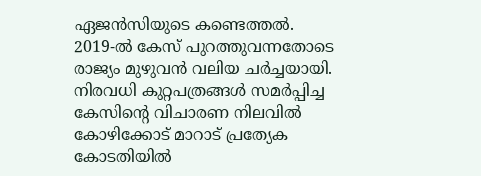ഏജൻസിയുടെ കണ്ടെത്തൽ.
2019-ൽ കേസ് പുറത്തുവന്നതോടെ രാജ്യം മുഴുവൻ വലിയ ചർച്ചയായി. നിരവധി കുറ്റപത്രങ്ങൾ സമർപ്പിച്ച കേസിന്റെ വിചാരണ നിലവിൽ കോഴിക്കോട് മാറാട് പ്രത്യേക കോടതിയിൽ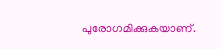പുരോഗമിക്കുകയാണ്.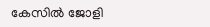കേസിൽ ജോളി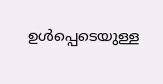ഉൾപ്പെടെയുള്ള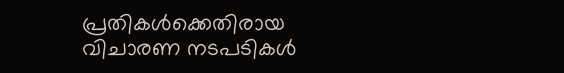പ്രതികൾക്കെതിരായ വിചാരണ നടപടികൾ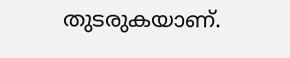തുടരുകയാണ്.